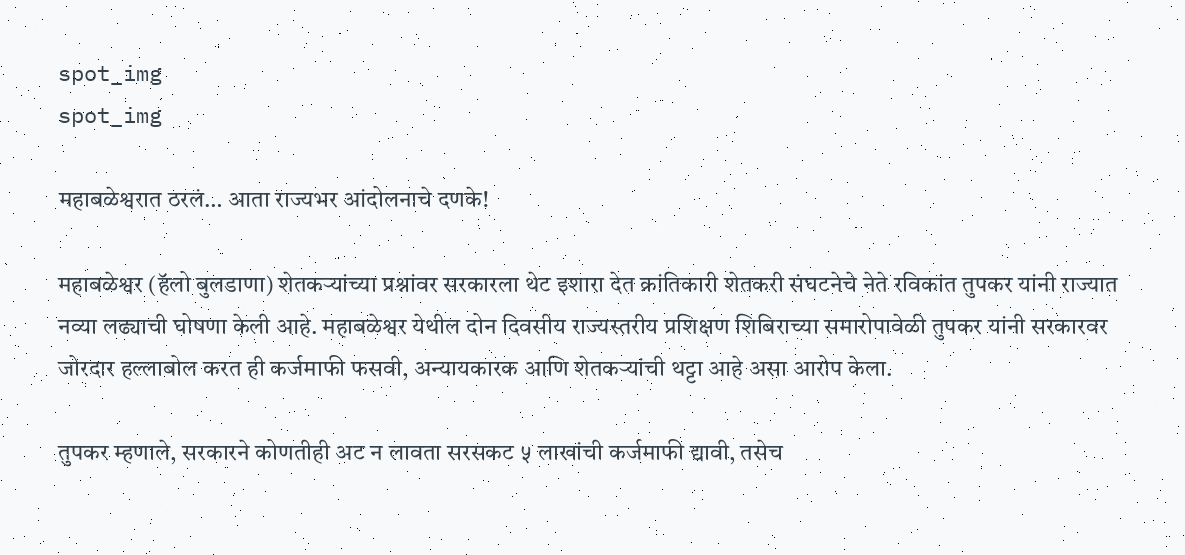spot_img
spot_img

महाबळेश्वरात ठरलं… आता राज्यभर आंदोलनाचे दणके!

महाबळेश्वर (हॅलो बुलडाणा) शेतकऱ्यांच्या प्रश्नांवर सरकारला थेट इशारा देत क्रांतिकारी शेतकरी संघटनेचे नेते रविकांत तुपकर यांनी राज्यात नव्या लढ्याची घोषणा केली आहे. महाबळेश्वर येथील दोन दिवसीय राज्यस्तरीय प्रशिक्षण शिबिराच्या समारोपावेळी तुपकर यांनी सरकारवर जोरदार हल्लाबोल करत ही कर्जमाफी फसवी, अन्यायकारक आणि शेतकऱ्यांची थट्टा आहे असा आरोप केला.

तुपकर म्हणाले, सरकारने कोणतीही अट न लावता सरसकट ५ लाखांची कर्जमाफी द्यावी, तसेच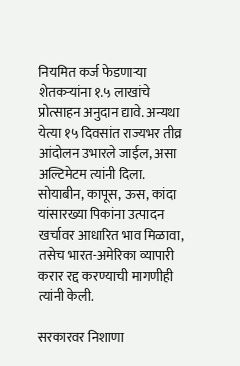नियमित कर्ज फेडणाऱ्या शेतकऱ्यांना १.५ लाखांचे प्रोत्साहन अनुदान द्यावे. अन्यथा येत्या १५ दिवसांत राज्यभर तीव्र आंदोलन उभारले जाईल, असा अल्टिमेटम त्यांनी दिला. सोयाबीन, कापूस, ऊस, कांदा यांसारख्या पिकांना उत्पादन खर्चावर आधारित भाव मिळावा, तसेच भारत-अमेरिका व्यापारी करार रद्द करण्याची मागणीही त्यांनी केली.

सरकारवर निशाणा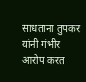साधताना तुपकर यांनी गंभीर आरोप करत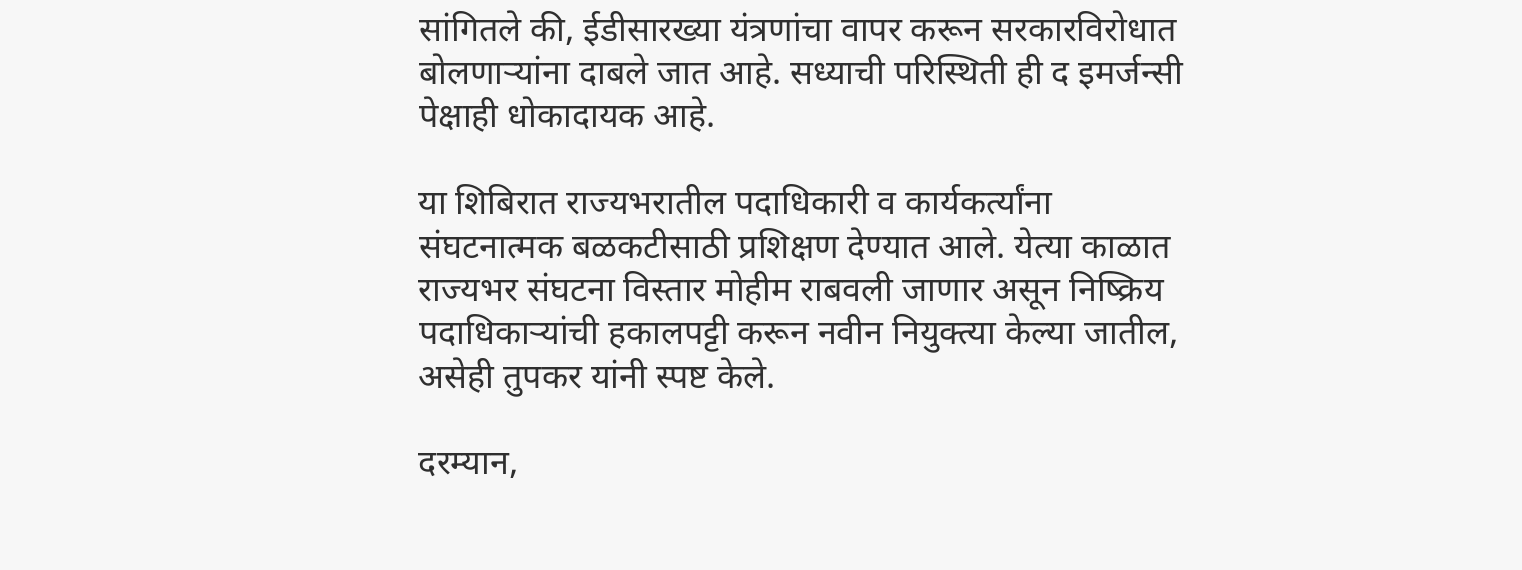सांगितले की, ईडीसारख्या यंत्रणांचा वापर करून सरकारविरोधात बोलणाऱ्यांना दाबले जात आहे. सध्याची परिस्थिती ही द इमर्जन्सी पेक्षाही धोकादायक आहे.

या शिबिरात राज्यभरातील पदाधिकारी व कार्यकर्त्यांना संघटनात्मक बळकटीसाठी प्रशिक्षण देण्यात आले. येत्या काळात राज्यभर संघटना विस्तार मोहीम राबवली जाणार असून निष्क्रिय पदाधिकाऱ्यांची हकालपट्टी करून नवीन नियुक्त्या केल्या जातील, असेही तुपकर यांनी स्पष्ट केले.

दरम्यान,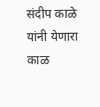संदीप काळे यांनी येणारा काळ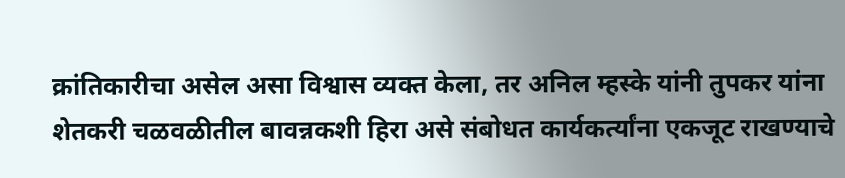क्रांतिकारीचा असेल असा विश्वास व्यक्त केला, तर अनिल म्हस्के यांनी तुपकर यांना शेतकरी चळवळीतील बावन्नकशी हिरा असे संबोधत कार्यकर्त्यांना एकजूट राखण्याचे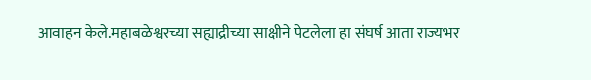आवाहन केले.महाबळेश्वरच्या सह्याद्रीच्या साक्षीने पेटलेला हा संघर्ष आता राज्यभर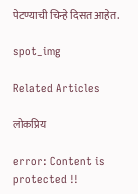पेटण्याची चिन्हे दिसत आहेत.

spot_img

Related Articles

लोकप्रिय

error: Content is protected !!